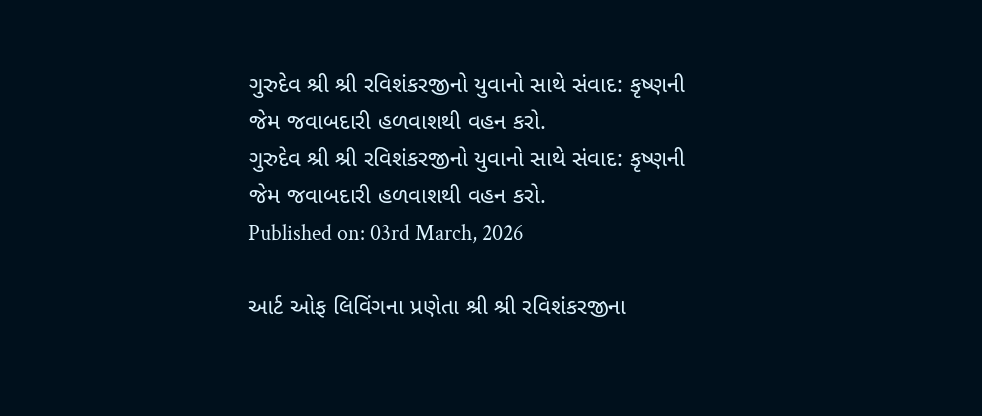ગુરુદેવ શ્રી શ્રી રવિશંકરજીનો યુવાનો સાથે સંવાદ: કૃષ્ણની જેમ જવાબદારી હળવાશથી વહન કરો.
ગુરુદેવ શ્રી શ્રી રવિશંકરજીનો યુવાનો સાથે સંવાદ: કૃષ્ણની જેમ જવાબદારી હળવાશથી વહન કરો.
Published on: 03rd March, 2026

આર્ટ ઓફ લિવિંગના પ્રણેતા શ્રી શ્રી રવિશંકરજીના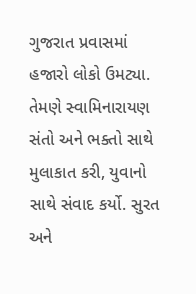ગુજરાત પ્રવાસમાં હજારો લોકો ઉમટ્યા. તેમણે સ્વામિનારાયણ સંતો અને ભક્તો સાથે મુલાકાત કરી, યુવાનો સાથે સંવાદ કર્યો. સુરત અને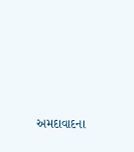અમદાવાદના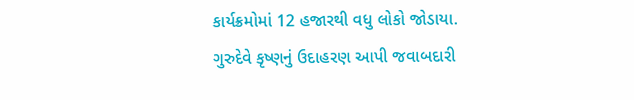કાર્યક્રમોમાં 12 હજારથી વધુ લોકો જોડાયા. ગુરુદેવે કૃષ્ણનું ઉદાહરણ આપી જવાબદારી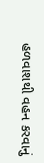હળવાશથી વહન કરવાનું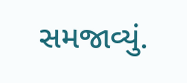સમજાવ્યું.